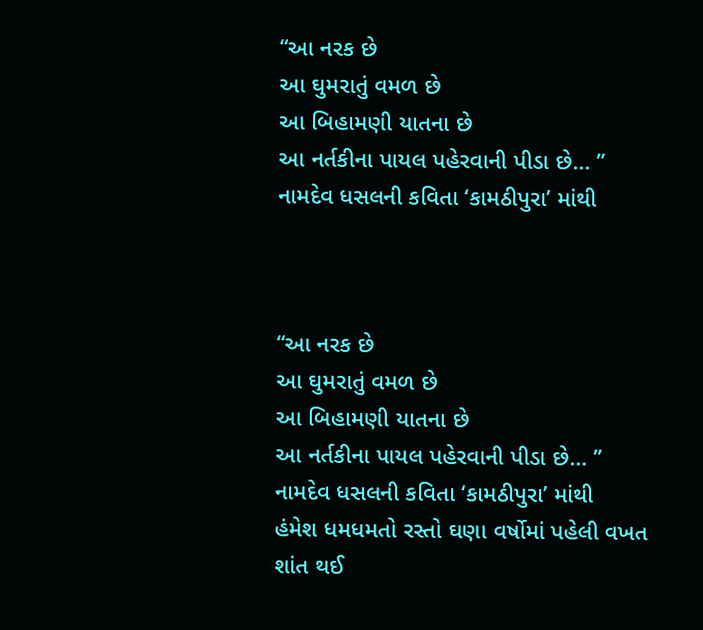“આ નરક છે
આ ઘુમરાતું વમળ છે
આ બિહામણી યાતના છે
આ નર્તકીના પાયલ પહેરવાની પીડા છે… ”
નામદેવ ધસલની કવિતા ‘કામઠીપુરા’ માંથી



“આ નરક છે
આ ઘુમરાતું વમળ છે
આ બિહામણી યાતના છે
આ નર્તકીના પાયલ પહેરવાની પીડા છે… ”
નામદેવ ધસલની કવિતા ‘કામઠીપુરા’ માંથી
હંમેશ ધમધમતો રસ્તો ઘણા વર્ષોમાં પહેલી વખત શાંત થઈ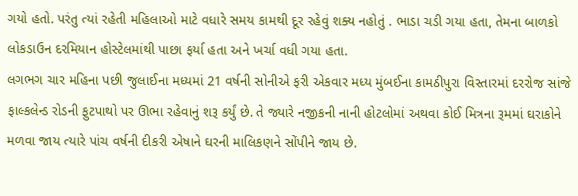ગયો હતો. પરંતુ ત્યાં રહેતી મહિલાઓ માટે વધારે સમય કામથી દૂર રહેવું શક્ય નહોતું . ભાડા ચડી ગયા હતા, તેમના બાળકો લોકડાઉન દરમિયાન હોસ્ટેલમાંથી પાછા ફર્યા હતા અને ખર્ચા વધી ગયા હતા.
લગભગ ચાર મહિના પછી જુલાઈના મધ્યમાં 21 વર્ષની સોનીએ ફરી એકવાર મધ્ય મુંબઈના કામઠીપુરા વિસ્તારમાં દરરોજ સાંજે ફાલ્કલેન્ડ રોડની ફુટપાથો પર ઊભા રહેવાનું શરૂ કર્યું છે. તે જ્યારે નજીકની નાની હોટલોમાં અથવા કોઈ મિત્રના રૂમમાં ઘરાકોને મળવા જાય ત્યારે પાંચ વર્ષની દીકરી એષાને ઘરની માલિકણને સોંપીને જાય છે.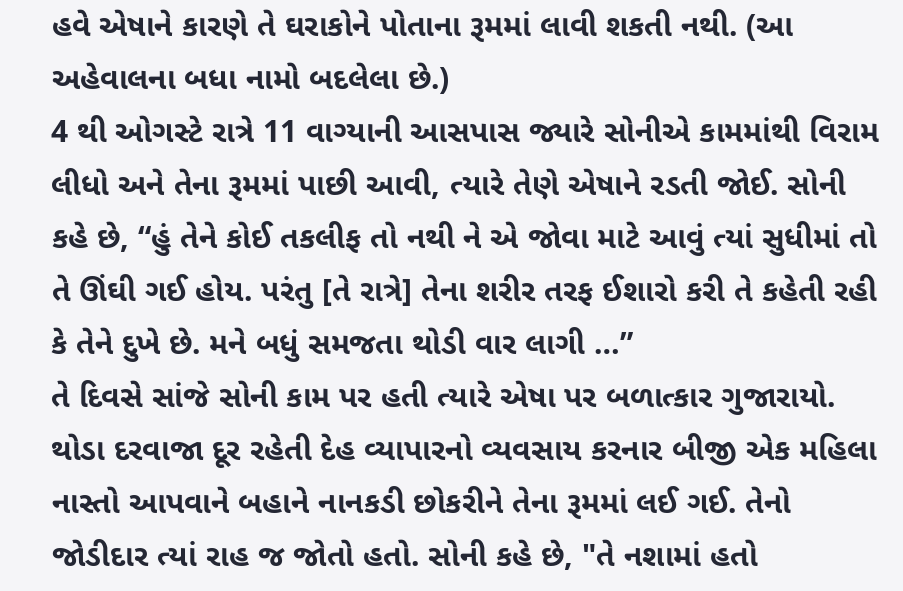હવે એષાને કારણે તે ઘરાકોને પોતાના રૂમમાં લાવી શકતી નથી. (આ અહેવાલના બધા નામો બદલેલા છે.)
4 થી ઓગસ્ટે રાત્રે 11 વાગ્યાની આસપાસ જ્યારે સોનીએ કામમાંથી વિરામ લીધો અને તેના રૂમમાં પાછી આવી, ત્યારે તેણે એષાને રડતી જોઈ. સોની કહે છે, “હું તેને કોઈ તકલીફ તો નથી ને એ જોવા માટે આવું ત્યાં સુધીમાં તો તે ઊંઘી ગઈ હોય. પરંતુ [તે રાત્રે] તેના શરીર તરફ ઈશારો કરી તે કહેતી રહી કે તેને દુખે છે. મને બધું સમજતા થોડી વાર લાગી …”
તે દિવસે સાંજે સોની કામ પર હતી ત્યારે એષા પર બળાત્કાર ગુજારાયો. થોડા દરવાજા દૂર રહેતી દેહ વ્યાપારનો વ્યવસાય કરનાર બીજી એક મહિલા નાસ્તો આપવાને બહાને નાનકડી છોકરીને તેના રૂમમાં લઈ ગઈ. તેનો જોડીદાર ત્યાં રાહ જ જોતો હતો. સોની કહે છે, "તે નશામાં હતો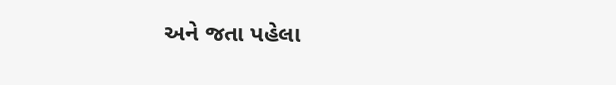અને જતા પહેલા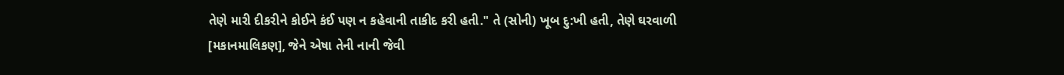તેણે મારી દીકરીને કોઈને કંઈ પણ ન કહેવાની તાકીદ કરી હતી." તે (સોની) ખૂબ દુ:ખી હતી, તેણે ઘરવાળી [મકાનમાલિકણ], જેને એષા તેની નાની જેવી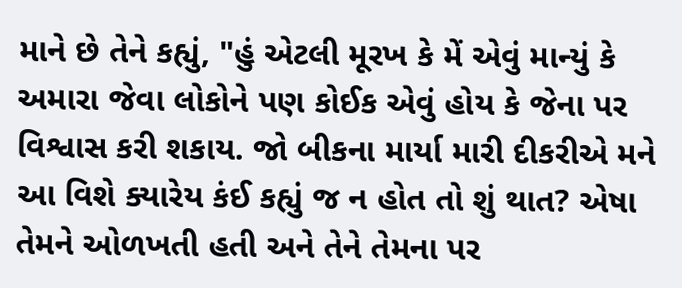માને છે તેને કહ્યું, "હું એટલી મૂરખ કે મેં એવું માન્યું કે અમારા જેવા લોકોને પણ કોઈક એવું હોય કે જેના પર વિશ્વાસ કરી શકાય. જો બીકના માર્યા મારી દીકરીએ મને આ વિશે ક્યારેય કંઈ કહ્યું જ ન હોત તો શું થાત? એષા તેમને ઓળખતી હતી અને તેને તેમના પર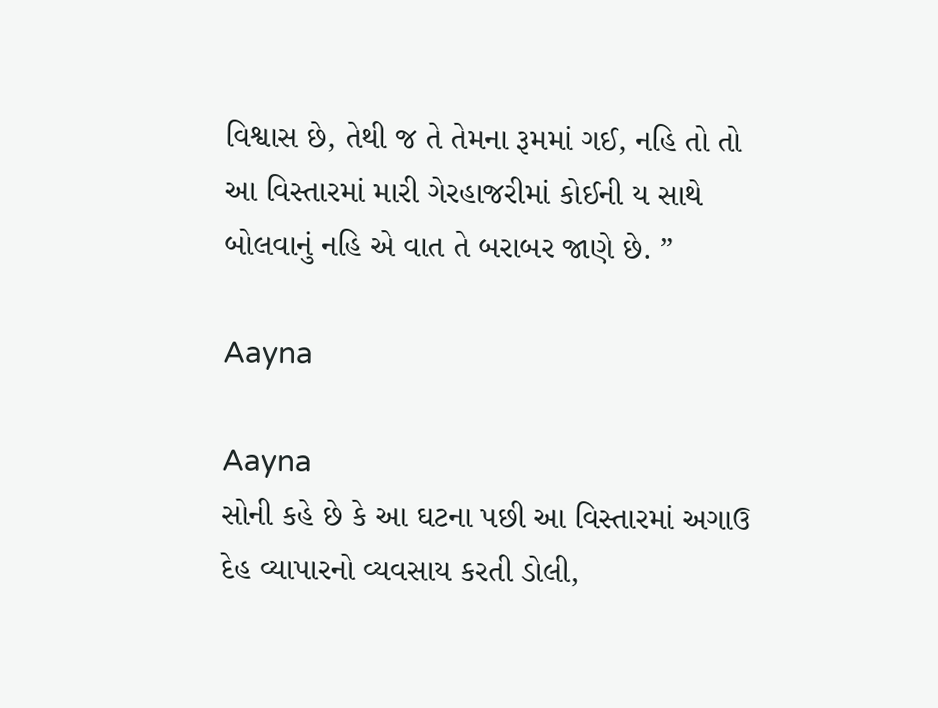વિશ્વાસ છે, તેથી જ તે તેમના રૂમમાં ગઈ, નહિ તો તો આ વિસ્તારમાં મારી ગેરહાજરીમાં કોઈની ય સાથે બોલવાનું નહિ એ વાત તે બરાબર જાણે છે. ”

Aayna

Aayna
સોની કહે છે કે આ ઘટના પછી આ વિસ્તારમાં અગાઉ દેહ વ્યાપારનો વ્યવસાય કરતી ડોલી,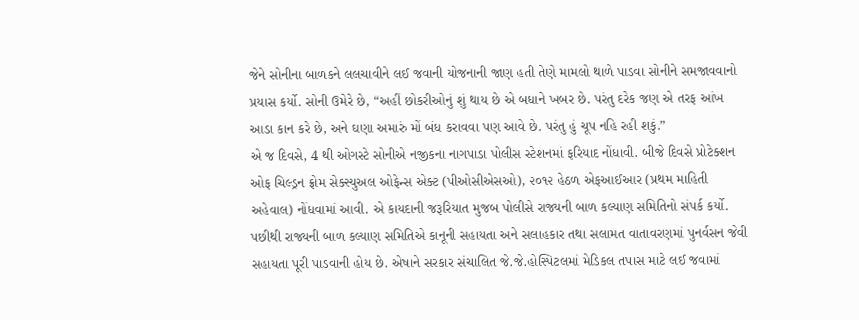જેને સોનીના બાળકને લલચાવીને લઈ જવાની યોજનાની જાણ હતી તેણે મામલો થાળે પાડવા સોનીને સમજાવવાનો પ્રયાસ કર્યો. સોની ઉમેરે છે, “અહીં છોકરીઓનું શું થાય છે એ બધાને ખબર છે. પરંતુ દરેક જણ એ તરફ આંખ આડા કાન કરે છે, અને ઘણા અમારું મોં બંધ કરાવવા પણ આવે છે. પરંતુ હું ચૂપ નહિ રહી શકું.”
એ જ દિવસે, 4 થી ઓગસ્ટે સોનીએ નજીકના નાગપાડા પોલીસ સ્ટેશનમાં ફરિયાદ નોંધાવી. બીજે દિવસે પ્રોટેક્શન ઓફ ચિલ્ડ્રન ફ્રોમ સેક્સ્યુઅલ ઓફેન્સ એક્ટ (પીઓસીએસઓ), ૨૦૧૨ હેઠળ એફઆઈઆર (પ્રથમ માહિતી અહેવાલ) નોંધવામાં આવી. એ કાયદાની જરૂરિયાત મુજબ પોલીસે રાજ્યની બાળ કલ્યાણ સમિતિનો સંપર્ક કર્યો. પછીથી રાજ્યની બાળ કલ્યાણ સમિતિએ કાનૂની સહાયતા અને સલાહકાર તથા સલામત વાતાવરણમાં પુનર્વસન જેવી સહાયતા પૂરી પાડવાની હોય છે. એષાને સરકાર સંચાલિત જે.જે.હોસ્પિટલમાં મેડિકલ તપાસ માટે લઈ જવામાં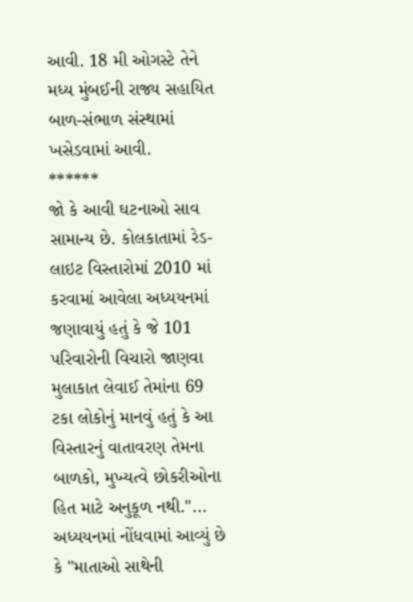આવી. 18 મી ઓગસ્ટે તેને મધ્ય મુંબઈની રાજ્ય સહાયિત બાળ-સંભાળ સંસ્થામાં ખસેડવામાં આવી.
******
જો કે આવી ઘટનાઓ સાવ સામાન્ય છે. કોલકાતામાં રેડ-લાઇટ વિસ્તારોમાં 2010 માં કરવામાં આવેલા અધ્યયનમાં જણાવાયું હતું કે જે 101 પરિવારોની વિચારો જાણવા મુલાકાત લેવાઈ તેમાંના 69 ટકા લોકોનું માનવું હતું કે આ વિસ્તારનું વાતાવરણ તેમના બાળકો, મુખ્યત્વે છોકરીઓના હિત માટે અનુકૂળ નથી."... અધ્યયનમાં નોંધવામાં આવ્યું છે કે "માતાઓ સાથેની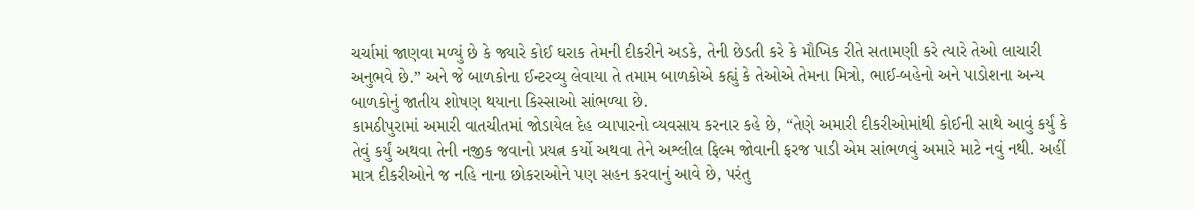ચર્ચામાં જાણવા મળ્યું છે કે જ્યારે કોઈ ઘરાક તેમની દીકરીને અડકે, તેની છેડતી કરે કે મૌખિક રીતે સતામણી કરે ત્યારે તેઓ લાચારી અનુભવે છે.” અને જે બાળકોના ઈન્ટરવ્યુ લેવાયા તે તમામ બાળકોએ કહ્યું કે તેઓએ તેમના મિત્રો, ભાઈ-બહેનો અને પાડોશના અન્ય બાળકોનું જાતીય શોષણ થયાના કિસ્સાઓ સાંભળ્યા છે.
કામઠીપુરામાં અમારી વાતચીતમાં જોડાયેલ દેહ વ્યાપારનો વ્યવસાય કરનાર કહે છે, “તેણે અમારી દીકરીઓમાંથી કોઈની સાથે આવું કર્યું કે તેવું કર્યું અથવા તેની નજીક જવાનો પ્રયત્ન કર્યો અથવા તેને અશ્લીલ ફિલ્મ જોવાની ફરજ પાડી એમ સાંભળવું અમારે માટે નવું નથી. અહીં માત્ર દીકરીઓને જ નહિ નાના છોકરાઓને પણ સહન કરવાનું આવે છે, પરંતુ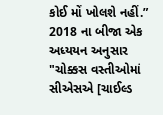કોઈ મોં ખોલશે નહીં.”
2018 ના બીજા એક અધ્યયન અનુસાર "ચોક્કસ વસ્તીઓમાં સીએસએ [ચાઈલ્ડ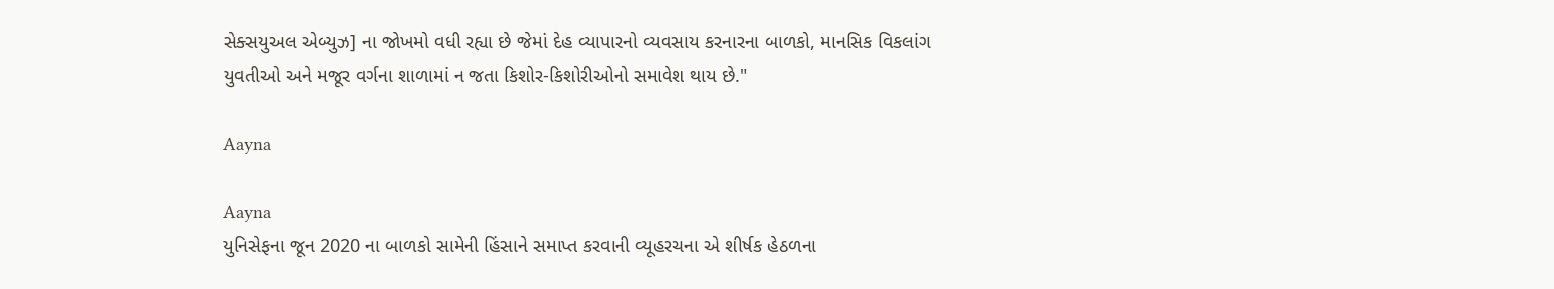સેક્સયુઅલ એબ્યુઝ] ના જોખમો વધી રહ્યા છે જેમાં દેહ વ્યાપારનો વ્યવસાય કરનારના બાળકો, માનસિક વિકલાંગ યુવતીઓ અને મજૂર વર્ગના શાળામાં ન જતા કિશોર-કિશોરીઓનો સમાવેશ થાય છે."

Aayna

Aayna
યુનિસેફના જૂન 2020 ના બાળકો સામેની હિંસાને સમાપ્ત કરવાની વ્યૂહરચના એ શીર્ષક હેઠળના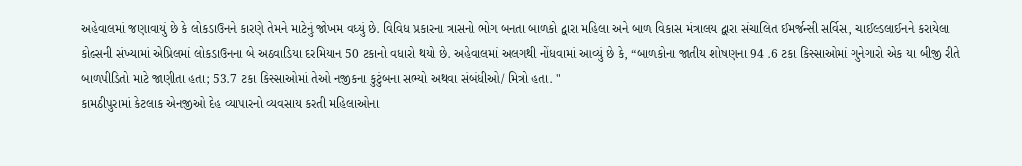અહેવાલમાં જણાવાયું છે કે લોકડાઉનને કારણે તેમને માટેનું જોખમ વધ્યું છે. વિવિધ પ્રકારના ત્રાસનો ભોગ બનતા બાળકો દ્વારા મહિલા અને બાળ વિકાસ મંત્રાલય દ્વારા સંચાલિત ઈમર્જન્સી સર્વિસ, ચાઈલ્ડલાઈનને કરાયેલા કોલ્સની સંખ્યામાં એપ્રિલમાં લોકડાઉનના બે અઠવાડિયા દરમિયાન 50 ટકાનો વધારો થયો છે. અહેવાલમાં અલગથી નોંધવામાં આવ્યું છે કે, “બાળકોના જાતીય શોષણના 94 .6 ટકા કિસ્સાઓમાં ગુનેગારો એક યા બીજી રીતે બાળપીડિતો માટે જાણીતા હતા; 53.7 ટકા કિસ્સાઓમાં તેઓ નજીકના કુટુંબના સભ્યો અથવા સંબંધીઓ/ મિત્રો હતા. "
કામઠીપુરામાં કેટલાક એનજીઓ દેહ વ્યાપારનો વ્યવસાય કરતી મહિલાઓના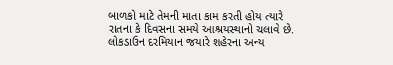બાળકો માટે તેમની માતા કામ કરતી હોય ત્યારે રાતના કે દિવસના સમયે આશ્રયસ્થાનો ચલાવે છે. લોકડાઉન દરમિયાન જયારે શહેરના અન્ય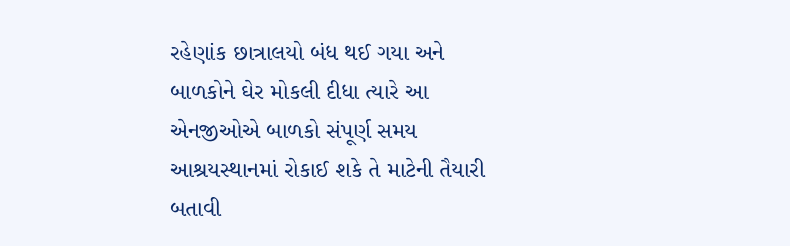રહેણાંક છાત્રાલયો બંધ થઈ ગયા અને બાળકોને ઘેર મોકલી દીધા ત્યારે આ એનજીઓએ બાળકો સંપૂર્ણ સમય આશ્રયસ્થાનમાં રોકાઈ શકે તે માટેની તૈયારી બતાવી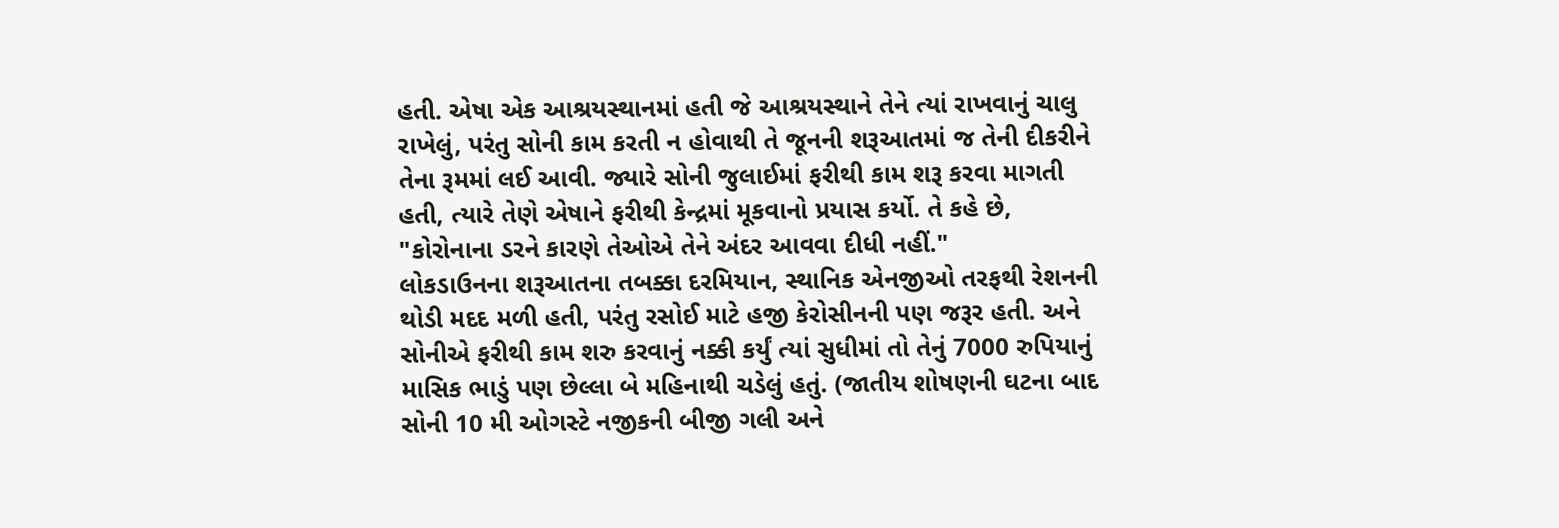હતી. એષા એક આશ્રયસ્થાનમાં હતી જે આશ્રયસ્થાને તેને ત્યાં રાખવાનું ચાલુ રાખેલું, પરંતુ સોની કામ કરતી ન હોવાથી તે જૂનની શરૂઆતમાં જ તેની દીકરીને તેના રૂમમાં લઈ આવી. જ્યારે સોની જુલાઈમાં ફરીથી કામ શરૂ કરવા માગતી હતી, ત્યારે તેણે એષાને ફરીથી કેન્દ્રમાં મૂકવાનો પ્રયાસ કર્યો. તે કહે છે, "કોરોનાના ડરને કારણે તેઓએ તેને અંદર આવવા દીધી નહીં."
લોકડાઉનના શરૂઆતના તબક્કા દરમિયાન, સ્થાનિક એનજીઓ તરફથી રેશનની થોડી મદદ મળી હતી, પરંતુ રસોઈ માટે હજી કેરોસીનની પણ જરૂર હતી. અને સોનીએ ફરીથી કામ શરુ કરવાનું નક્કી કર્યું ત્યાં સુધીમાં તો તેનું 7000 રુપિયાનું માસિક ભાડું પણ છેલ્લા બે મહિનાથી ચડેલું હતું. (જાતીય શોષણની ઘટના બાદ સોની 10 મી ઓગસ્ટે નજીકની બીજી ગલી અને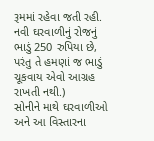રૂમમાં રહેવા જતી રહી. નવી ઘરવાળીનું રોજનું ભાડું 250 રુપિયા છે, પરંતુ તે હમણાં જ ભાડું ચૂકવાય એવો આગ્રહ રાખતી નથી.)
સોનીને માથે ઘરવાળીઓ અને આ વિસ્તારના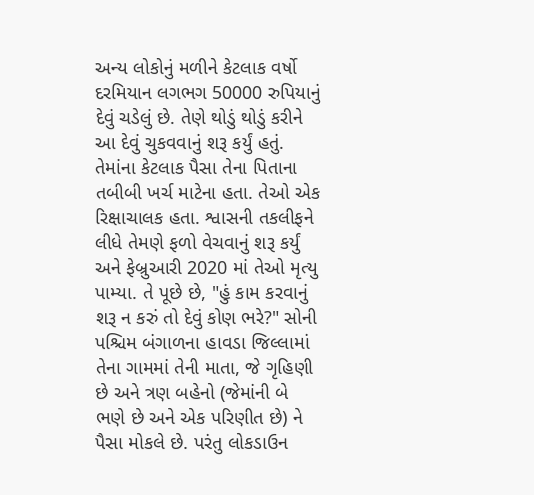અન્ય લોકોનું મળીને કેટલાક વર્ષો દરમિયાન લગભગ 50000 રુપિયાનું દેવું ચડેલું છે. તેણે થોડું થોડું કરીને આ દેવું ચુકવવાનું શરૂ કર્યું હતું. તેમાંના કેટલાક પૈસા તેના પિતાના તબીબી ખર્ચ માટેના હતા. તેઓ એક રિક્ષાચાલક હતા. શ્વાસની તકલીફને લીધે તેમણે ફળો વેચવાનું શરૂ કર્યું અને ફેબ્રુઆરી 2020 માં તેઓ મૃત્યુ પામ્યા. તે પૂછે છે, "હું કામ કરવાનું શરૂ ન કરું તો દેવું કોણ ભરે?" સોની પશ્ચિમ બંગાળના હાવડા જિલ્લામાં તેના ગામમાં તેની માતા, જે ગૃહિણી છે અને ત્રણ બહેનો (જેમાંની બે ભણે છે અને એક પરિણીત છે) ને પૈસા મોકલે છે. પરંતુ લોકડાઉન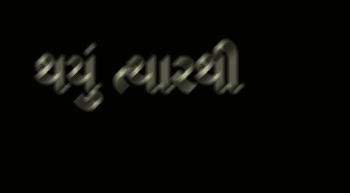થયું ત્યારથી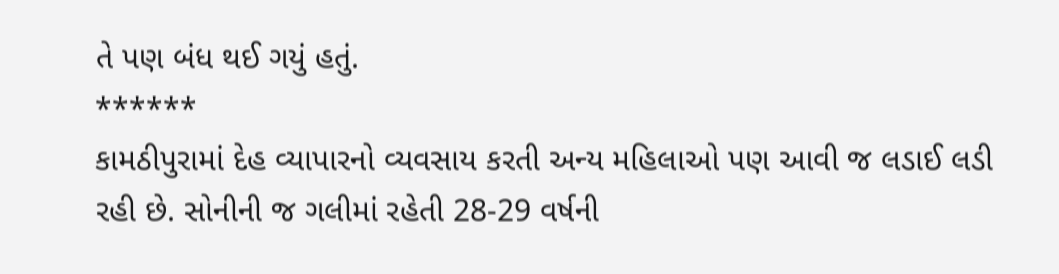તે પણ બંધ થઈ ગયું હતું.
******
કામઠીપુરામાં દેહ વ્યાપારનો વ્યવસાય કરતી અન્ય મહિલાઓ પણ આવી જ લડાઈ લડી રહી છે. સોનીની જ ગલીમાં રહેતી 28-29 વર્ષની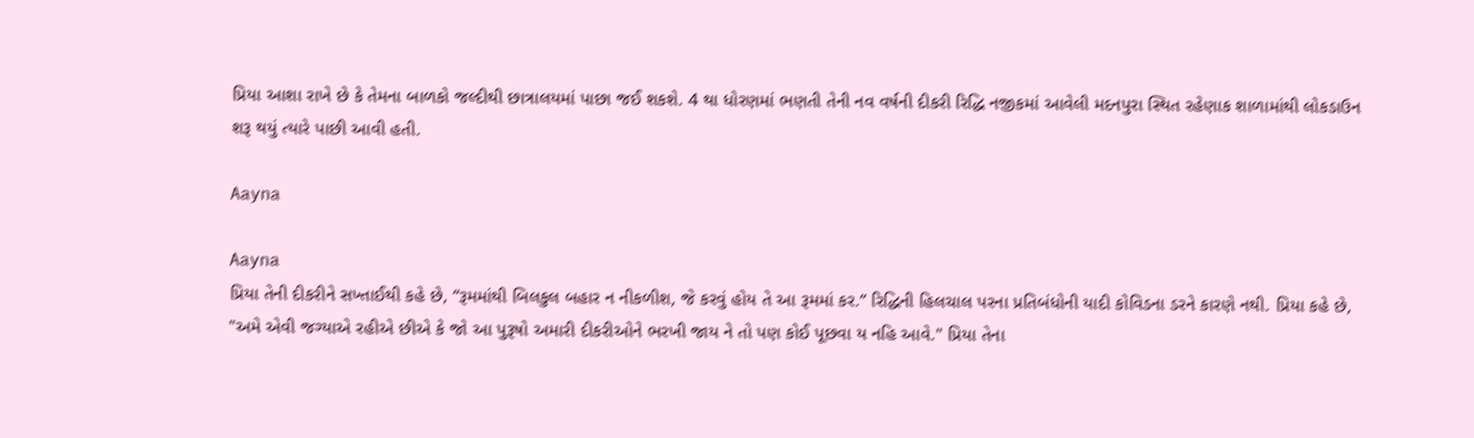પ્રિયા આશા રાખે છે કે તેમના બાળકો જલ્દીથી છાત્રાલયમાં પાછા જઈ શકશે. 4 થા ધોરણમાં ભણતી તેની નવ વર્ષની દીકરી રિદ્ધિ નજીકમાં આવેલી મદનપુરા સ્થિત રહેણાક શાળામાંથી લોકડાઉન શરૂ થયું ત્યારે પાછી આવી હતી.

Aayna

Aayna
પ્રિયા તેની દીકરીને સખ્તાઈથી કહે છે, “રૂમમાંથી બિલકુલ બહાર ન નીકળીશ, જે કરવું હોય તે આ રૂમમાં કર.” રિદ્ધિની હિલચાલ પરના પ્રતિબંધોની યાદી કોવિડના ડરને કારણે નથી. પ્રિયા કહે છે, "અમે એવી જગ્યાએ રહીએ છીએ કે જો આ પુરૂષો અમારી દીકરીઓને ભરખી જાય ને તો પણ કોઈ પૂછવા ય નહિ આવે." પ્રિયા તેના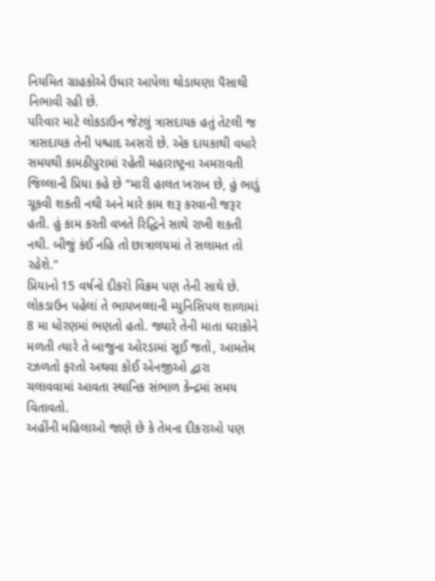નિયમિત ગ્રાહકોએ ઉધાર આપેલા થોડાઘણા પૈસાથી નિભાવી રહી છે.
પરિવાર માટે લોકડાઉન જેટલું ત્રાસદાયક હતું તેટલી જ ત્રાસદાયક તેની પશ્ચાદ અસરો છે. એક દાયકાથી વધારે સમયથી કામઠીપુરામાં રહેતી મહારાષ્ટ્રના અમરાવતી જિલ્લાની પ્રિયા કહે છે “મારી હાલત ખરાબ છે, હું ભાડું ચૂકવી શકતી નથી અને મારે કામ શરૂ કરવાની જરૂર હતી. હું કામ કરતી વખતે રિદ્ધિને સાથે રાખી શકતી નથી. બીજું કંઈ નહિ તો છાત્રાલયમાં તે સલામત તો રહેશે."
પ્રિયાનો 15 વર્ષનો દીકરો વિક્રમ પણ તેની સાથે છે. લોકડાઉન પહેલાં તે ભાયખલ્લાની મ્યુનિસિપલ શાળામાં 8 મા ધોરણમાં ભણતો હતો. જ્યારે તેની માતા ઘરાકોને મળતી ત્યારે તે બાજુના ઓરડામાં સૂઈ જતો, આમતેમ રઝળતો ફરતો અથવા કોઈ એનજીઓ દ્વારા ચલાવવામાં આવતા સ્થાનિક સંભાળ કેન્દ્રમાં સમય વિતાવતો.
અહીંની મહિલાઓ જાણે છે કે તેમના દીકરાઓ પણ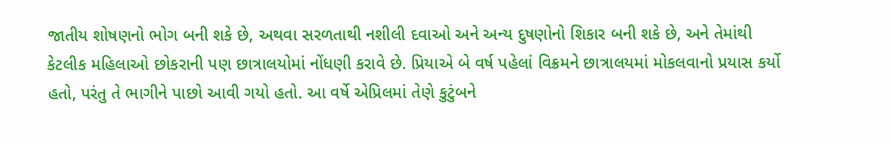જાતીય શોષણનો ભોગ બની શકે છે, અથવા સરળતાથી નશીલી દવાઓ અને અન્ય દુષણોનો શિકાર બની શકે છે, અને તેમાંથી કેટલીક મહિલાઓ છોકરાની પણ છાત્રાલયોમાં નોંધણી કરાવે છે. પ્રિયાએ બે વર્ષ પહેલાં વિક્રમને છાત્રાલયમાં મોકલવાનો પ્રયાસ કર્યો હતો, પરંતુ તે ભાગીને પાછો આવી ગયો હતો. આ વર્ષે એપ્રિલમાં તેણે કુટુંબને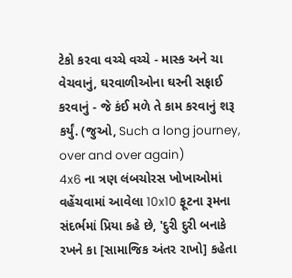ટેકો કરવા વચ્ચે વચ્ચે - માસ્ક અને ચા વેચવાનું, ઘરવાળીઓના ઘરની સફાઈ કરવાનું - જે કંઈ મળે તે કામ કરવાનું શરૂ કર્યું. (જુઓ, Such a long journey, over and over again)
4x6 ના ત્રણ લંબચોરસ ખોખાઓમાં વહેંચવામાં આવેલા 10x10 ફૂટના રૂમના સંદર્ભમાં પ્રિયા કહે છે, 'દુરી દુરી બનાકે રખને કા [સામાજિક અંતર રાખો] કહેતા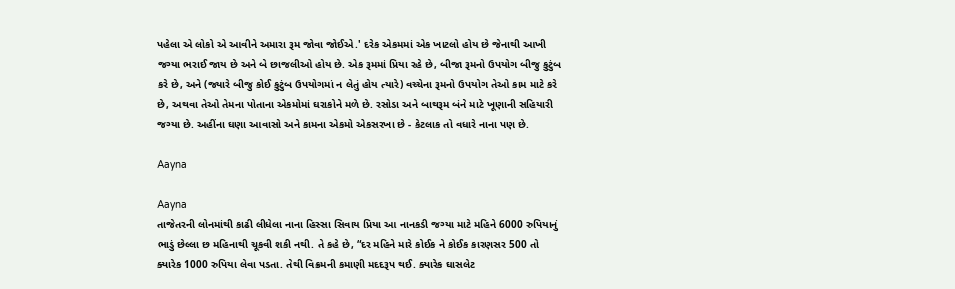પહેલા એ લોકો એ આવીને અમારા રૂમ જોવા જોઈએ.' દરેક એકમમાં એક ખાટલો હોય છે જેનાથી આખી જગ્યા ભરાઈ જાય છે અને બે છાજલીઓ હોય છે. એક રૂમમાં પ્રિયા રહે છે, બીજા રૂમનો ઉપયોગ બીજુ કુટુંબ કરે છે, અને (જ્યારે બીજુ કોઈ કુટુંબ ઉપયોગમાં ન લેતું હોય ત્યારે) વચ્ચેના રૂમનો ઉપયોગ તેઓ કામ માટે કરે છે, અથવા તેઓ તેમના પોતાના એકમોમાં ઘરાકોને મળે છે. રસોડા અને બાથરૂમ બંને માટે ખૂણાની સહિયારી જગ્યા છે. અહીંના ઘણા આવાસો અને કામના એકમો એકસરખા છે - કેટલાક તો વધારે નાના પણ છે.

Aayna

Aayna
તાજેતરની લોનમાંથી કાઢી લીધેલા નાના હિસ્સા સિવાય પ્રિયા આ નાનકડી જગ્યા માટે મહિને 6000 રુપિયાનું ભાડું છેલ્લા છ મહિનાથી ચૂકવી શકી નથી. તે કહે છે, “દર મહિને મારે કોઈક ને કોઈક કારણસર 500 તો ક્યારેક 1000 રુપિયા લેવા પડતા. તેથી વિક્રમની કમાણી મદદરૂપ થઈ. ક્યારેક ઘાસલેટ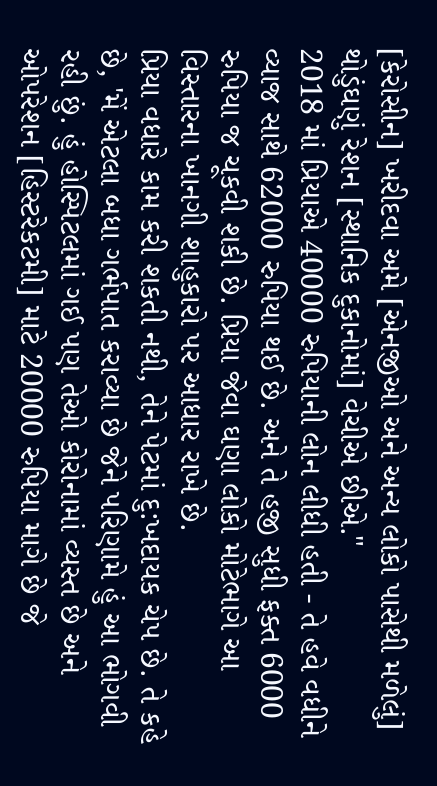[કેરોસીન] ખરીદવા અમે [એનજીઓ અને અન્ય લોકો પાસેથી મળેલું] થોડુંઘણું રેશન [સ્થાનિક દુકાનોમાં] વેચીએ છીએ."
2018 માં પ્રિયાએ 40000 રુપિયાની લોન લીધી હતી - તે હવે વધીને વ્યાજ સાથે 62000 રુપિયા થઈ છે. અને તે હજી સુધી ફક્ત 6000 રુપિયા જ ચૂકવી શકી છે. પ્રિયા જેવા ઘણા લોકો મોટેભાગે આ વિસ્તારના ખાનગી શાહુકારો પર આધાર રાખે છે.
પ્રિયા વધારે કામ કરી શકતી નથી, તેને પેટમાં દુ:ખદાયક ચેપ છે. તે કહે છે, 'મેં એટલા બધા ગર્ભપાત કરાવ્યા છે જેને પરિણામે હું આ ભોગવી રહી છું. હું હોસ્પિટલમાં ગઈ પણ તેઓ કોરોનામાં વ્યસ્ત છે અને ઓપરેશન [હિસ્ટરેકટમી] માટે 20000 રુપિયા માગે છે જે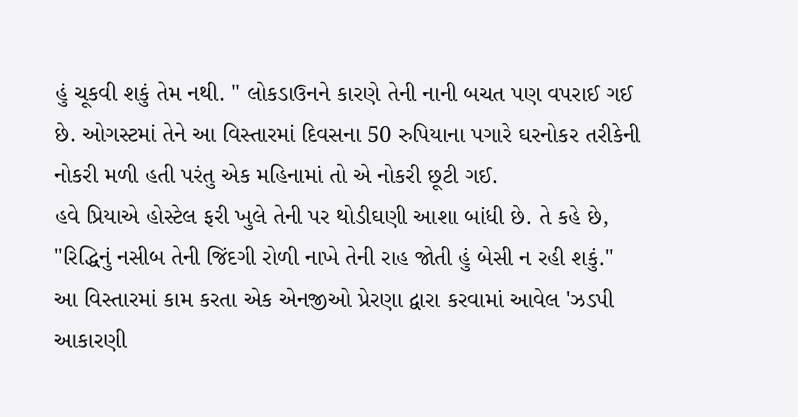હું ચૂકવી શકું તેમ નથી. " લોકડાઉનને કારણે તેની નાની બચત પણ વપરાઈ ગઈ છે. ઓગસ્ટમાં તેને આ વિસ્તારમાં દિવસના 50 રુપિયાના પગારે ઘરનોકર તરીકેની નોકરી મળી હતી પરંતુ એક મહિનામાં તો એ નોકરી છૂટી ગઈ.
હવે પ્રિયાએ હોસ્ટેલ ફરી ખુલે તેની પર થોડીઘણી આશા બાંધી છે. તે કહે છે, "રિદ્ધિનું નસીબ તેની જિંદગી રોળી નાખે તેની રાહ જોતી હું બેસી ન રહી શકું."
આ વિસ્તારમાં કામ કરતા એક એનજીઓ પ્રેરણા દ્વારા કરવામાં આવેલ 'ઝડપી આકારણી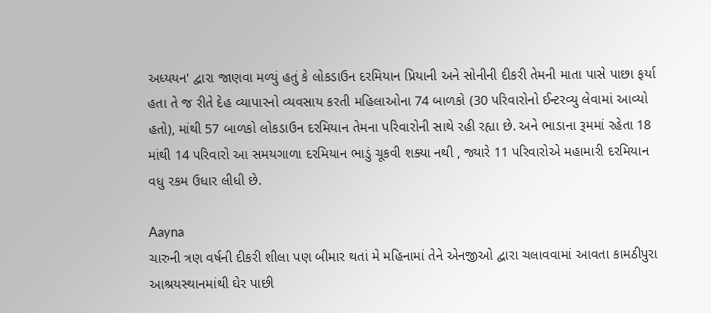અધ્યયન' દ્વારા જાણવા મળ્યું હતું કે લોકડાઉન દરમિયાન પ્રિયાની અને સોનીની દીકરી તેમની માતા પાસે પાછા ફર્યા હતા તે જ રીતે દેહ વ્યાપારનો વ્યવસાય કરતી મહિલાઓના 74 બાળકો (30 પરિવારોનો ઈન્ટરવ્યુ લેવામાં આવ્યો હતો), માંથી 57 બાળકો લોકડાઉન દરમિયાન તેમના પરિવારોની સાથે રહી રહ્યા છે. અને ભાડાના રૂમમાં રહેતા 18 માંથી 14 પરિવારો આ સમયગાળા દરમિયાન ભાડું ચૂકવી શક્યા નથી , જ્યારે 11 પરિવારોએ મહામારી દરમિયાન વધુ રકમ ઉધાર લીધી છે.

Aayna
ચારુની ત્રણ વર્ષની દીકરી શીલા પણ બીમાર થતાં મે મહિનામાં તેને એનજીઓ દ્વારા ચલાવવામાં આવતા કામઠીપુરા આશ્રયસ્થાનમાંથી ઘેર પાછી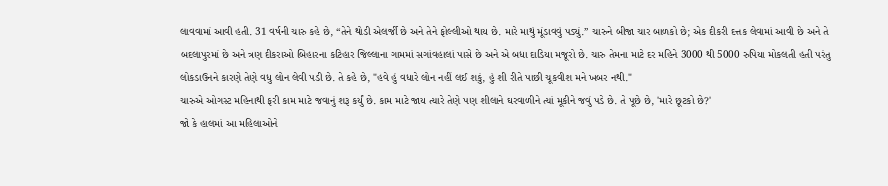લાવવામાં આવી હતી. 31 વર્ષની ચારુ કહે છે, “તેને થોડી એલર્જી છે અને તેને ફોલ્લીઓ થાય છે. મારે માથું મૂંડાવવું પડ્યું.” ચારુને બીજા ચાર બાળકો છે; એક દીકરી દત્તક લેવામાં આવી છે અને તે બદલાપુરમાં છે અને ત્રણ દીકરાઓ બિહારના કટિહાર જિલ્લાના ગામમાં સગાંવહાલાં પાસે છે અને એ બધા દાડિયા મજૂરો છે. ચારુ તેમના માટે દર મહિને 3000 થી 5000 રુપિયા મોકલતી હતી પરંતુ લોકડાઉનને કારણે તેણે વધુ લોન લેવી પડી છે. તે કહે છે, "હવે હું વધારે લોન નહીં લઈ શકું, હું શી રીતે પાછી ચૂકવીશ મને ખબર નથી."
ચારુએ ઓગસ્ટ મહિનાથી ફરી કામ માટે જવાનું શરૂ કર્યું છે. કામ માટે જાય ત્યારે તેણે પણ શીલાને ઘરવાળીને ત્યાં મૂકીને જવું પડે છે. તે પૂછે છે, 'મારે છૂટકો છે?'
જો કે હાલમાં આ મહિલાઓને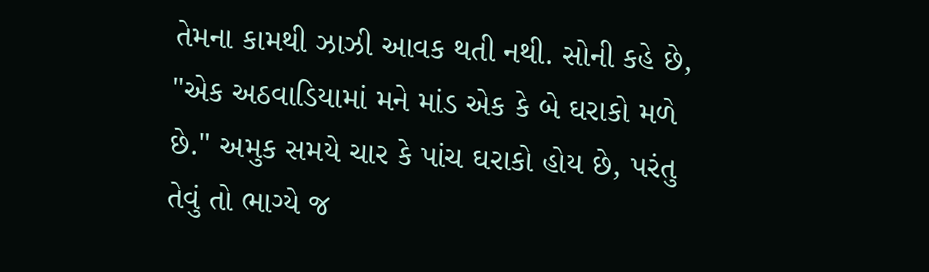તેમના કામથી ઝાઝી આવક થતી નથી. સોની કહે છે, "એક અઠવાડિયામાં મને માંડ એક કે બે ઘરાકો મળે છે." અમુક સમયે ચાર કે પાંચ ઘરાકો હોય છે, પરંતુ તેવું તો ભાગ્યે જ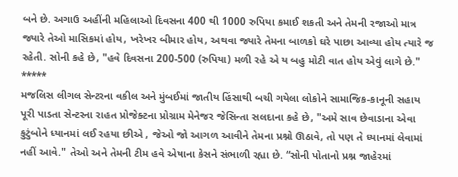બને છે. અગાઉ અહીંની મહિલાઓ દિવસના 400 થી 1000 રુપિયા કમાઈ શકતી અને તેમની રજાઓ માત્ર જ્યારે તેઓ માસિકમાં હોય, ખરેખર બીમાર હોય, અથવા જ્યારે તેમના બાળકો ઘરે પાછા આવ્યા હોય ત્યારે જ રહેતી. સોની કહે છે, "હવે દિવસના 200-500 (રુપિયા) મળી રહે એ ય બહુ મોટી વાત હોય એવું લાગે છે."
*****
મજલિસ લીગલ સેન્ટરના વકીલ અને મુંબઈમાં જાતીય હિંસાથી બચી ગયેલા લોકોને સામાજિક-કાનૂની સહાય પૂરી પાડતા સેન્ટરના રાહત પ્રોજેક્ટના પ્રોગ્રામ મેનેજર જેસિન્તા સલદાના કહે છે, "અમે સાવ છેવાડાના એવા કુટુંબોને ધ્યાનમાં લઈ રહયા છીએ , જેઓ જો આગળ આવીને તેમના પ્રશ્નો ઊઠાવે, તો પણ તે ધ્યાનમાં લેવામાં નહીં આવે." તેઓ અને તેમની ટીમ હવે એષાના કેસને સંભાળી રહ્યા છે. “સોની પોતાનો પ્રશ્ન જાહેરમાં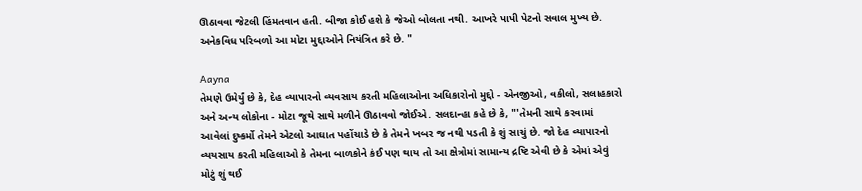ઊઠાવવા જેટલી હિંમતવાન હતી. બીજા કોઈ હશે કે જેઓ બોલતા નથી. આખરે પાપી પેટનો સવાલ મુખ્ય છે. અનેકવિધ પરિબળો આ મોટા મુદ્દાઓને નિયંત્રિત કરે છે. "

Aayna
તેમણે ઉમેર્યું છે કે, દેહ વ્યાપારનો વ્યવસાય કરતી મહિલાઓના અધિકારોનો મુદ્દો - એનજીઓ, વકીલો, સલાહકારો અને અન્ય લોકોના - મોટા જૂથે સાથે મળીને ઊઠાવવો જોઈએ. સલદાન્હા કહે છે કે, "'તેમની સાથે કરવામાં આવેલાં દુષ્કર્મો તેમને એટલો આઘાત પહોંચાડે છે કે તેમને ખબર જ નથી પડતી કે શું સાચું છે. જો દેહ વ્યાપારનો વ્યયસાય કરતી મહિલાઓ કે તેમના બાળકોને કંઈ પણ થાય તો આ ક્ષેત્રોમાં સામાન્ય દ્રષ્ટિ એવી છે કે એમાં એવું મોટું શું થઈ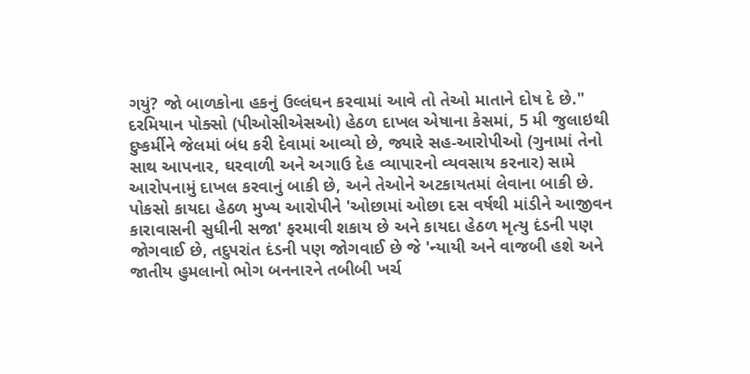ગયું? જો બાળકોના હકનું ઉલ્લંઘન કરવામાં આવે તો તેઓ માતાને દોષ દે છે."
દરમિયાન પોક્સો (પીઓસીએસઓ) હેઠળ દાખલ એષાના કેસમાં, 5 મી જુલાઇથી દુષ્કર્મીને જેલમાં બંધ કરી દેવામાં આવ્યો છે, જ્યારે સહ-આરોપીઓ (ગુનામાં તેનો સાથ આપનાર, ઘરવાળી અને અગાઉ દેહ વ્યાપારનો વ્યવસાય કરનાર) સામે આરોપનામું દાખલ કરવાનું બાકી છે, અને તેઓને અટકાયતમાં લેવાના બાકી છે. પોકસો કાયદા હેઠળ મુખ્ય આરોપીને 'ઓછામાં ઓછા દસ વર્ષથી માંડીને આજીવન કારાવાસની સુધીની સજા' ફરમાવી શકાય છે અને કાયદા હેઠળ મૃત્યુ દંડની પણ જોગવાઈ છે, તદુપરાંત દંડની પણ જોગવાઈ છે જે 'ન્યાયી અને વાજબી હશે અને જાતીય હુમલાનો ભોગ બનનારને તબીબી ખર્ચ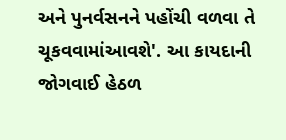અને પુનર્વસનને પહોંચી વળવા તે ચૂકવવામાંઆવશે'. આ કાયદાની જોગવાઈ હેઠળ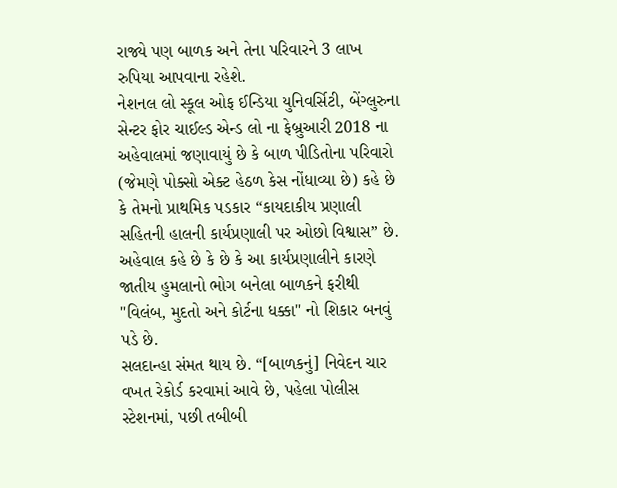રાજ્યે પણ બાળક અને તેના પરિવારને 3 લાખ રુપિયા આપવાના રહેશે.
નેશનલ લો સ્કૂલ ઓફ ઈન્ડિયા યુનિવર્સિટી, બેંગ્લુરુના સેન્ટર ફોર ચાઈલ્ડ એન્ડ લો ના ફેબ્રુઆરી 2018 ના અહેવાલમાં જણાવાયું છે કે બાળ પીડિતોના પરિવારો (જેમણે પોક્સો એક્ટ હેઠળ કેસ નોંધાવ્યા છે) કહે છે કે તેમનો પ્રાથમિક પડકાર “કાયદાકીય પ્રણાલી સહિતની હાલની કાર્યપ્રણાલી પર ઓછો વિશ્વાસ” છે. અહેવાલ કહે છે કે છે કે આ કાર્યપ્રણાલીને કારણે જાતીય હુમલાનો ભોગ બનેલા બાળકને ફરીથી "વિલંબ, મુદતો અને કોર્ટના ધક્કા" નો શિકાર બનવું પડે છે.
સલદાન્હા સંમત થાય છે. “[બાળકનું] નિવેદન ચાર વખત રેકોર્ડ કરવામાં આવે છે, પહેલા પોલીસ સ્ટેશનમાં, પછી તબીબી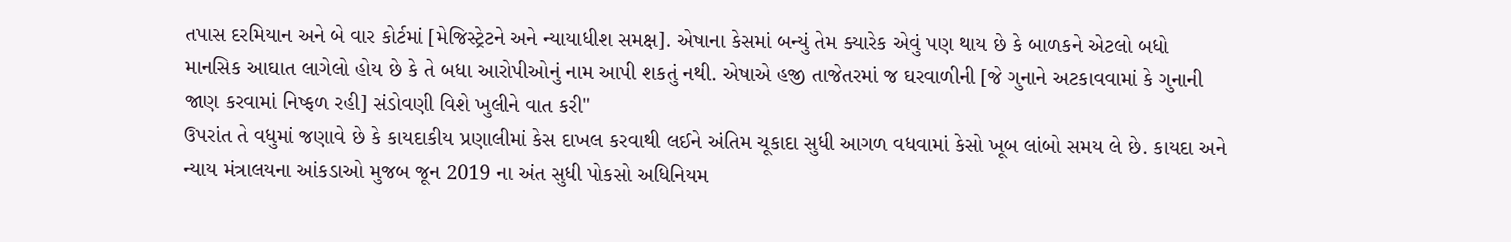તપાસ દરમિયાન અને બે વાર કોર્ટમાં [મેજિસ્ટ્રેટને અને ન્યાયાધીશ સમક્ષ]. એષાના કેસમાં બન્યું તેમ ક્યારેક એવું પણ થાય છે કે બાળકને એટલો બધો માનસિક આઘાત લાગેલો હોય છે કે તે બધા આરોપીઓનું નામ આપી શકતું નથી. એષાએ હજી તાજેતરમાં જ ઘરવાળીની [જે ગુનાને અટકાવવામાં કે ગુનાની જાણ કરવામાં નિષ્ફળ રહી] સંડોવણી વિશે ખુલીને વાત કરી"
ઉપરાંત તે વધુમાં જણાવે છે કે કાયદાકીય પ્રણાલીમાં કેસ દાખલ કરવાથી લઈને અંતિમ ચૂકાદા સુધી આગળ વધવામાં કેસો ખૂબ લાંબો સમય લે છે. કાયદા અને ન્યાય મંત્રાલયના આંકડાઓ મુજબ જૂન 2019 ના અંત સુધી પોકસો અધિનિયમ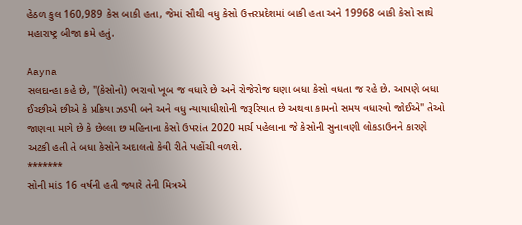હેઠળ કુલ 160,989 કેસ બાકી હતા, જેમાં સૌથી વધુ કેસો ઉત્તરપ્રદેશમાં બાકી હતા અને 19968 બાકી કેસો સાથે મહારાષ્ટ્ર બીજા ક્રમે હતું.

Aayna
સલદાન્હા કહે છે, "(કેસોનો) ભરાવો ખૂબ જ વધારે છે અને રોજેરોજ ઘણા બધા કેસો વધતા જ રહે છે. આપણે બધા ઈચ્છીએ છીએ કે પ્રક્રિયા ઝડપી બને અને વધુ ન્યાયાધીશોની જરૂરિયાત છે અથવા કામનો સમય વધારવો જોઈએ" તેઓ જાણવા માગે છે કે છેલ્લા છ મહિનાના કેસો ઉપરાંત 2020 માર્ચ પહેલાના જે કેસોની સુનાવણી લોકડાઉનને કારણે અટકી હતી તે બધા કેસોને અદાલતો કેવી રીતે પહોંચી વળશે.
*******
સોની માંડ 16 વર્ષની હતી જ્યારે તેની મિત્રએ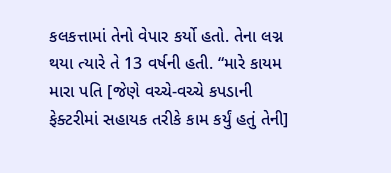કલકત્તામાં તેનો વેપાર કર્યો હતો. તેના લગ્ન થયા ત્યારે તે 13 વર્ષની હતી. “મારે કાયમ મારા પતિ [જેણે વચ્ચે-વચ્ચે કપડાની ફેક્ટરીમાં સહાયક તરીકે કામ કર્યું હતું તેની]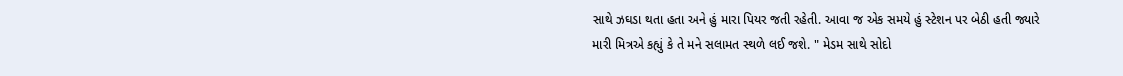સાથે ઝઘડા થતા હતા અને હું મારા પિયર જતી રહેતી. આવા જ એક સમયે હું સ્ટેશન પર બેઠી હતી જ્યારે મારી મિત્રએ કહ્યું કે તે મને સલામત સ્થળે લઈ જશે. " મેડમ સાથે સોદો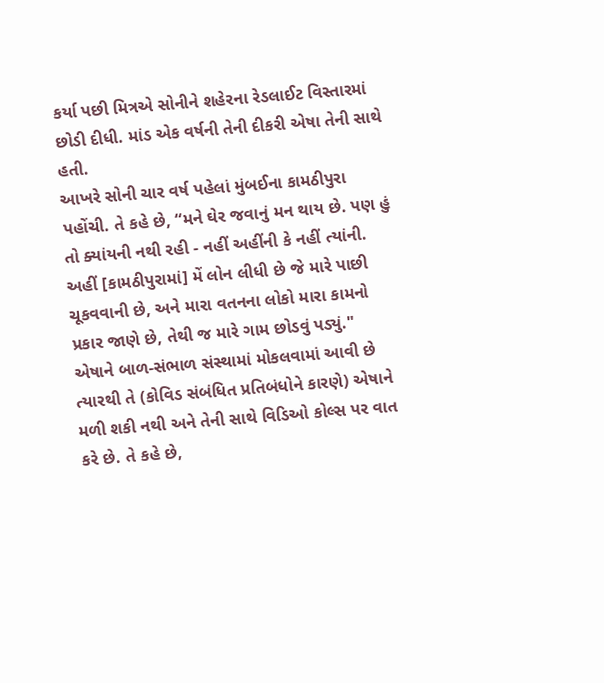કર્યા પછી મિત્રએ સોનીને શહેરના રેડલાઈટ વિસ્તારમાં છોડી દીધી. માંડ એક વર્ષની તેની દીકરી એષા તેની સાથે હતી.
આખરે સોની ચાર વર્ષ પહેલાં મુંબઈના કામઠીપુરા પહોંચી. તે કહે છે, “મને ઘેર જવાનું મન થાય છે. પણ હું તો ક્યાંયની નથી રહી - નહીં અહીંની કે નહીં ત્યાંની. અહીં [કામઠીપુરામાં] મેં લોન લીધી છે જે મારે પાછી ચૂકવવાની છે, અને મારા વતનના લોકો મારા કામનો પ્રકાર જાણે છે, તેથી જ મારે ગામ છોડવું પડ્યું."
એષાને બાળ-સંભાળ સંસ્થામાં મોકલવામાં આવી છે ત્યારથી તે (કોવિડ સંબંધિત પ્રતિબંધોને કારણે) એષાને મળી શકી નથી અને તેની સાથે વિડિઓ કોલ્સ પર વાત કરે છે. તે કહે છે,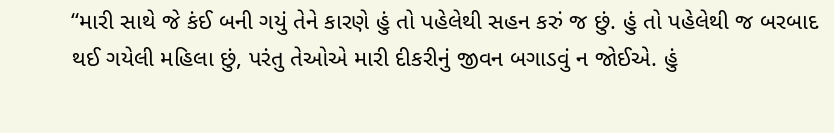“મારી સાથે જે કંઈ બની ગયું તેને કારણે હું તો પહેલેથી સહન કરું જ છું. હું તો પહેલેથી જ બરબાદ થઈ ગયેલી મહિલા છું, પરંતુ તેઓએ મારી દીકરીનું જીવન બગાડવું ન જોઈએ. હું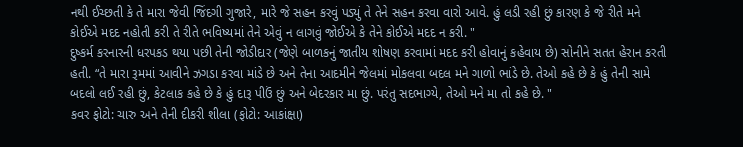નથી ઈચ્છતી કે તે મારા જેવી જિંદગી ગુજારે, મારે જે સહન કરવું પડ્યું તે તેને સહન કરવા વારો આવે. હું લડી રહી છું કારણ કે જે રીતે મને કોઈએ મદદ નહોતી કરી તે રીતે ભવિષ્યમાં તેને એવું ન લાગવું જોઈએ કે તેને કોઈએ મદદ ન કરી. "
દુષ્કર્મ કરનારની ધરપકડ થયા પછી તેની જોડીદાર (જેણે બાળકનું જાતીય શોષણ કરવામાં મદદ કરી હોવાનું કહેવાય છે) સોનીને સતત હેરાન કરતી હતી. “તે મારા રૂમમાં આવીને ઝગડા કરવા માંડે છે અને તેના આદમીને જેલમાં મોકલવા બદલ મને ગાળો ભાંડે છે. તેઓ કહે છે કે હું તેની સામે બદલો લઈ રહી છું, કેટલાક કહે છે કે હું દારૂ પીઉં છું અને બેદરકાર મા છું. પરંતુ સદભાગ્યે, તેઓ મને મા તો કહે છે. "
કવર ફોટો: ચારુ અને તેની દીકરી શીલા (ફોટો: આકાંક્ષા)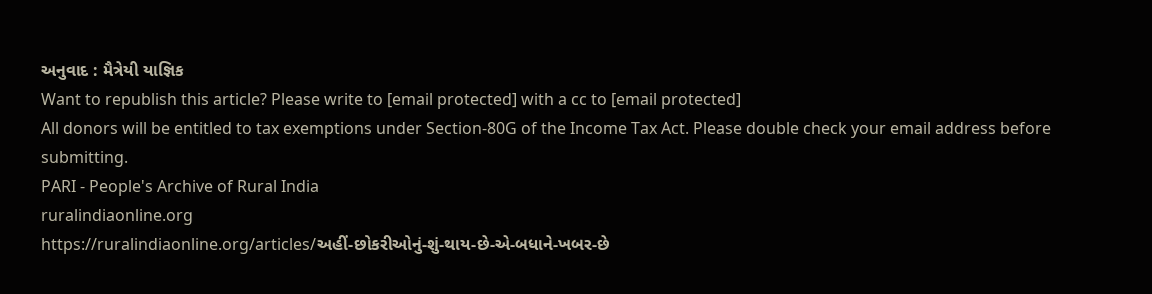અનુવાદ : મૈત્રેયી યાજ્ઞિક
Want to republish this article? Please write to [email protected] with a cc to [email protected]
All donors will be entitled to tax exemptions under Section-80G of the Income Tax Act. Please double check your email address before submitting.
PARI - People's Archive of Rural India
ruralindiaonline.org
https://ruralindiaonline.org/articles/અહીં-છોકરીઓનું-શું-થાય-છે-એ-બધાને-ખબર-છે